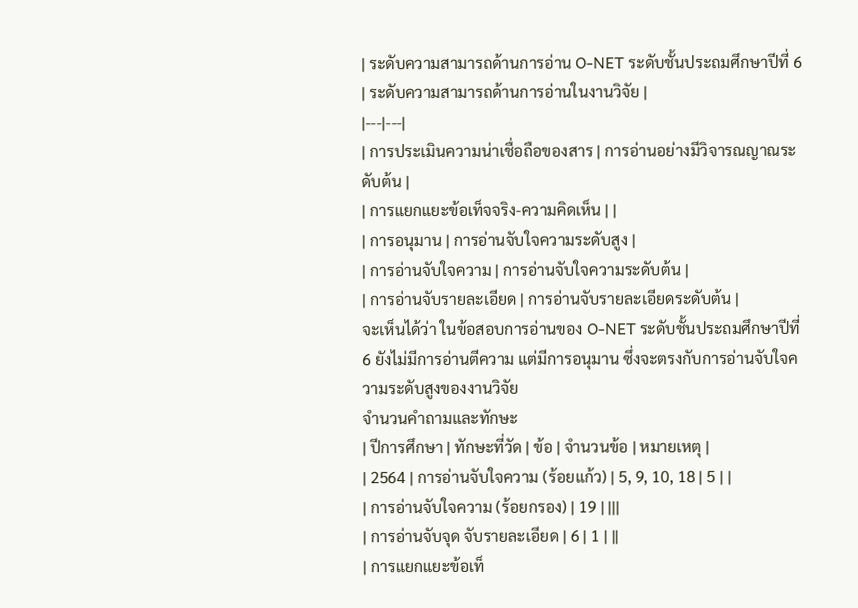| ระดับความสามารถด้านการอ่าน O-NET ระดับชั้นประถมศึกษาปีที่ 6 | ระดับความสามารถด้านการอ่านในงานวิจัย |
|---|---|
| การประเมินความน่าเชื่อถือของสาร | การอ่านอย่างมีวิจารณญาณระดับต้น |
| การแยกแยะข้อเท็จจริง-ความคิดเห็น | |
| การอนุมาน | การอ่านจับใจความระดับสูง |
| การอ่านจับใจความ | การอ่านจับใจความระดับต้น |
| การอ่านจับรายละเอียด | การอ่านจับรายละเอียดระดับต้น |
จะเห็นได้ว่า ในข้อสอบการอ่านของ O-NET ระดับชั้นประถมศึกษาปีที่ 6 ยังไม่มีการอ่านตีความ แต่มีการอนุมาน ซึ่งจะตรงกับการอ่านจับใจความระดับสูงของงานวิจัย
จำนวนคำถามและทักษะ
| ปีการศึกษา | ทักษะที่วัด | ข้อ | จำนวนข้อ | หมายเหตุ |
| 2564 | การอ่านจับใจความ (ร้อยแก้ว) | 5, 9, 10, 18 | 5 | |
| การอ่านจับใจความ (ร้อยกรอง) | 19 | |||
| การอ่านจับจุด จับรายละเอียด | 6 | 1 | ||
| การแยกแยะข้อเท็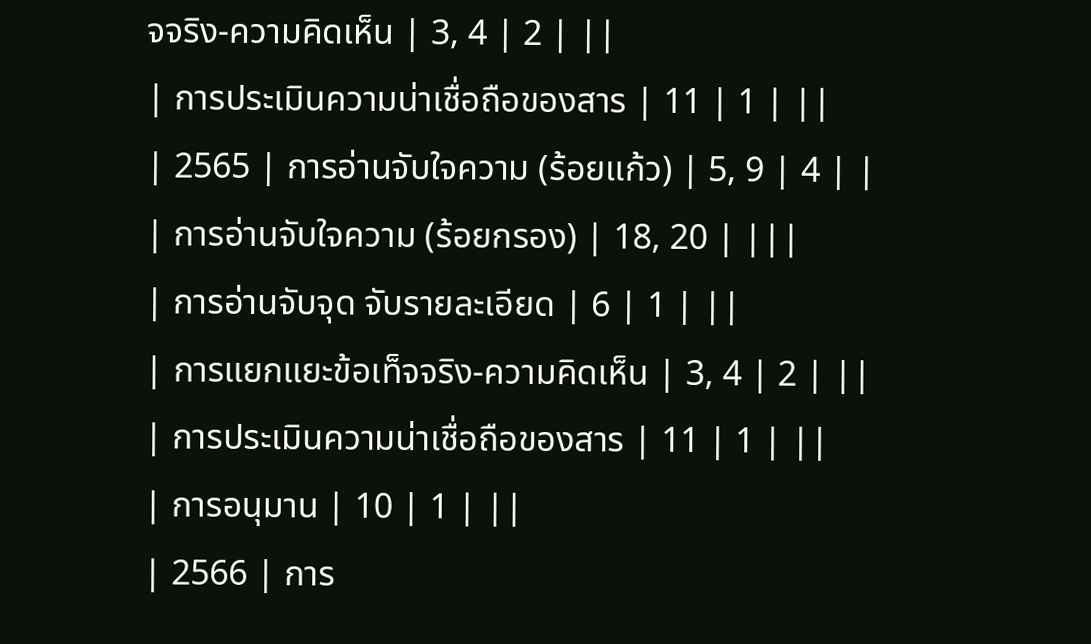จจริง-ความคิดเห็น | 3, 4 | 2 | ||
| การประเมินความน่าเชื่อถือของสาร | 11 | 1 | ||
| 2565 | การอ่านจับใจความ (ร้อยแก้ว) | 5, 9 | 4 | |
| การอ่านจับใจความ (ร้อยกรอง) | 18, 20 | |||
| การอ่านจับจุด จับรายละเอียด | 6 | 1 | ||
| การแยกแยะข้อเท็จจริง-ความคิดเห็น | 3, 4 | 2 | ||
| การประเมินความน่าเชื่อถือของสาร | 11 | 1 | ||
| การอนุมาน | 10 | 1 | ||
| 2566 | การ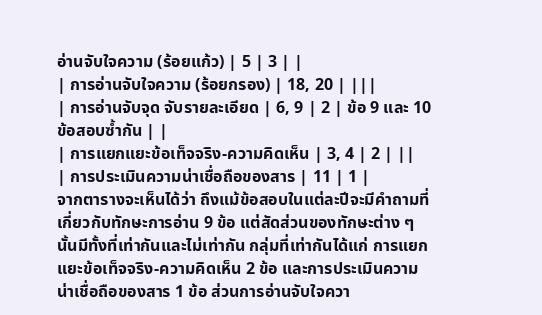อ่านจับใจความ (ร้อยแก้ว) | 5 | 3 | |
| การอ่านจับใจความ (ร้อยกรอง) | 18, 20 | |||
| การอ่านจับจุด จับรายละเอียด | 6, 9 | 2 | ข้อ 9 และ 10 ข้อสอบซ้ำกัน | |
| การแยกแยะข้อเท็จจริง-ความคิดเห็น | 3, 4 | 2 | ||
| การประเมินความน่าเชื่อถือของสาร | 11 | 1 |
จากตารางจะเห็นได้ว่า ถึงแม้ข้อสอบในแต่ละปีจะมีคำถามที่เกี่ยวกับทักษะการอ่าน 9 ข้อ แต่สัดส่วนของทักษะต่าง ๆ นั้นมีทั้งที่เท่ากันและไม่เท่ากัน กลุ่มที่เท่ากันได้แก่ การแยกแยะข้อเท็จจริง-ความคิดเห็น 2 ข้อ และการประเมินความน่าเชื่อถือของสาร 1 ข้อ ส่วนการอ่านจับใจควา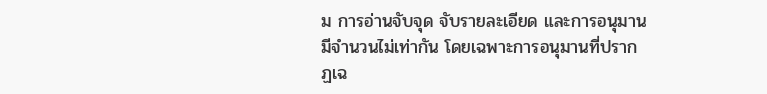ม การอ่านจับจุด จับรายละเอียด และการอนุมาน มีจำนวนไม่เท่ากัน โดยเฉพาะการอนุมานที่ปรากฏเฉ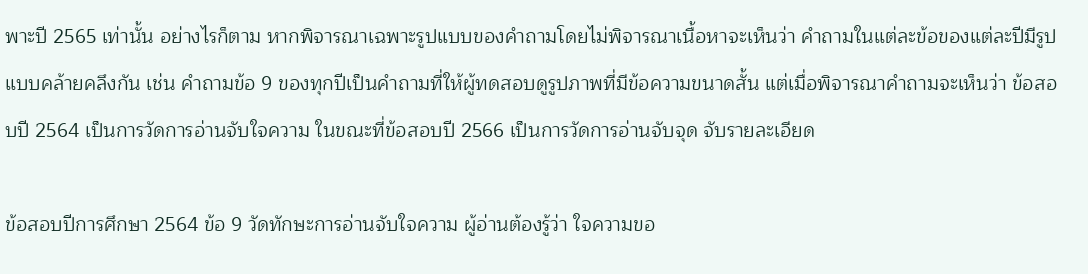พาะปี 2565 เท่านั้น อย่างไรก็ตาม หากพิจารณาเฉพาะรูปแบบของคำถามโดยไม่พิจารณาเนื้อหาจะเห็นว่า คำถามในแต่ละข้อของแต่ละปีมีรูปแบบคล้ายคลึงกัน เช่น คำถามข้อ 9 ของทุกปีเป็นคำถามที่ให้ผู้ทดสอบดูรูปภาพที่มีข้อความขนาดสั้น แต่เมื่อพิจารณาคำถามจะเห็นว่า ข้อสอบปี 2564 เป็นการวัดการอ่านจับใจความ ในขณะที่ข้อสอบปี 2566 เป็นการวัดการอ่านจับจุด จับรายละเอียด

ข้อสอบปีการศึกษา 2564 ข้อ 9 วัดทักษะการอ่านจับใจความ ผู้อ่านต้องรู้ว่า ใจความขอ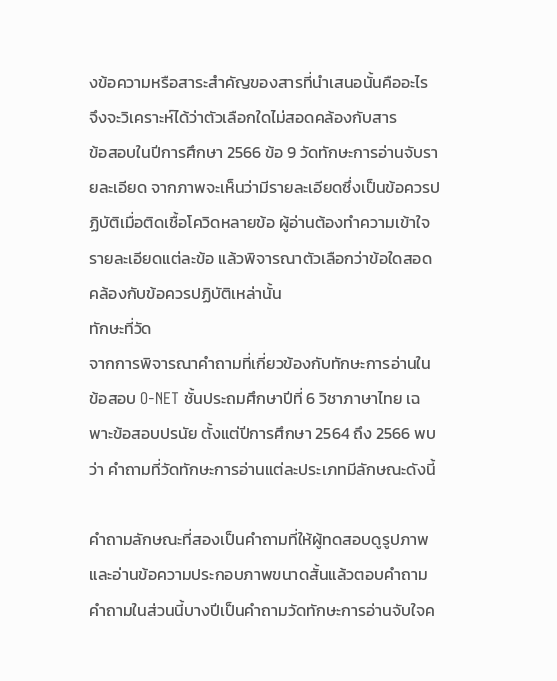งข้อความหรือสาระสำคัญของสารที่นำเสนอนั้นคืออะไร จึงจะวิเคราะห์ได้ว่าตัวเลือกใดไม่สอดคล้องกับสาร
ข้อสอบในปีการศึกษา 2566 ข้อ 9 วัดทักษะการอ่านจับรายละเอียด จากภาพจะเห็นว่ามีรายละเอียดซึ่งเป็นข้อควรปฏิบัติเมื่อติดเชื้อโควิดหลายข้อ ผู้อ่านต้องทำความเข้าใจรายละเอียดแต่ละข้อ แล้วพิจารณาตัวเลือกว่าข้อใดสอดคล้องกับข้อควรปฏิบัติเหล่านั้น
ทักษะที่วัด
จากการพิจารณาคำถามที่เกี่ยวข้องกับทักษะการอ่านในข้อสอบ O-NET ชั้นประถมศึกษาปีที่ 6 วิชาภาษาไทย เฉพาะข้อสอบปรนัย ตั้งแต่ปีการศึกษา 2564 ถึง 2566 พบว่า คำถามที่วัดทักษะการอ่านแต่ละประเภทมีลักษณะดังนี้

คำถามลักษณะที่สองเป็นคำถามที่ให้ผู้ทดสอบดูรูปภาพและอ่านข้อความประกอบภาพขนาดสั้นแล้วตอบคำถาม คำถามในส่วนนี้บางปีเป็นคำถามวัดทักษะการอ่านจับใจค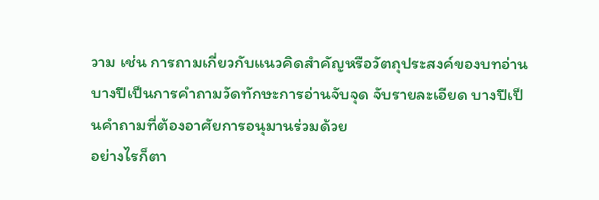วาม เช่น การถามเกี่ยวกับแนวคิดสำคัญหรือวัตถุประสงค์ของบทอ่าน บางปีเป็นการคำถามวัดทักษะการอ่านจับจุด จับรายละเอียด บางปีเป็นคำถามที่ต้องอาศัยการอนุมานร่วมด้วย
อย่างไรก็ตา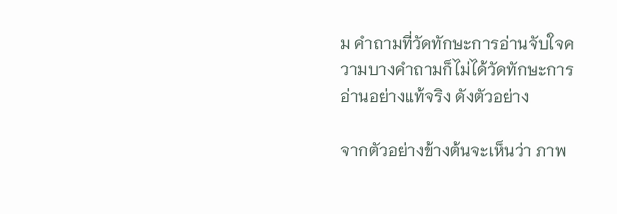ม คำถามที่วัดทักษะการอ่านจับใจความบางคำถามก็ไม่ได้วัดทักษะการอ่านอย่างแท้จริง ดังตัวอย่าง

จากตัวอย่างข้างต้นจะเห็นว่า ภาพ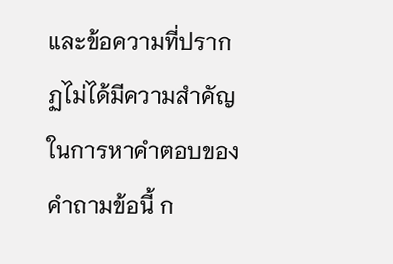และข้อความที่ปรากฏไม่ได้มีความสำคัญในการหาคำตอบของคำถามข้อนี้ ก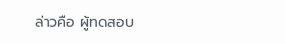ล่าวคือ ผู้ทดสอบ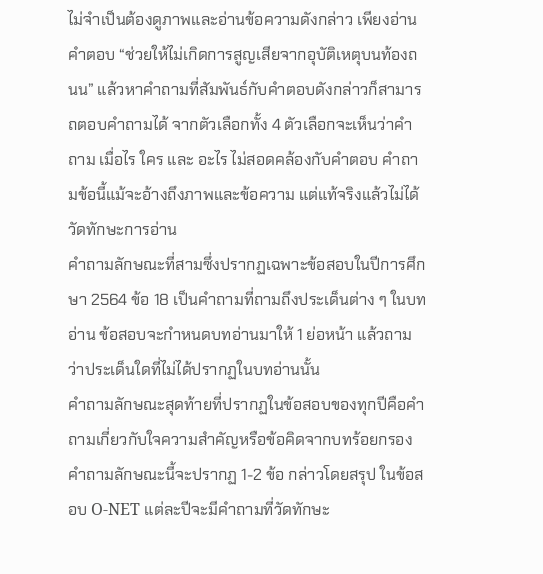ไม่จำเป็นต้องดูภาพและอ่านข้อความดังกล่าว เพียงอ่านคำตอบ “ช่วยให้ไม่เกิดการสูญเสียจากอุบัติเหตุบนท้องถนน” แล้วหาคำถามที่สัมพันธ์กับคำตอบดังกล่าวก็สามารถตอบคำถามได้ จากตัวเลือกทั้ง 4 ตัวเลือกจะเห็นว่าคำถาม เมื่อไร ใคร และ อะไร ไม่สอดคล้องกับคำตอบ คำถามข้อนี้แม้จะอ้างถึงภาพและข้อความ แต่แท้จริงแล้วไม่ได้วัดทักษะการอ่าน
คำถามลักษณะที่สามซึ่งปรากฏเฉพาะข้อสอบในปีการศึกษา 2564 ข้อ 18 เป็นคำถามที่ถามถึงประเด็นต่าง ๆ ในบทอ่าน ข้อสอบจะกำหนดบทอ่านมาให้ 1 ย่อหน้า แล้วถามว่าประเด็นใดที่ไม่ได้ปรากฏในบทอ่านนั้น
คำถามลักษณะสุดท้ายที่ปรากฏในข้อสอบของทุกปีคือคำถามเกี่ยวกับใจความสำคัญหรือข้อคิดจากบทร้อยกรอง คำถามลักษณะนี้จะปรากฏ 1-2 ข้อ กล่าวโดยสรุป ในข้อสอบ O-NET แต่ละปีจะมีคำถามที่วัดทักษะ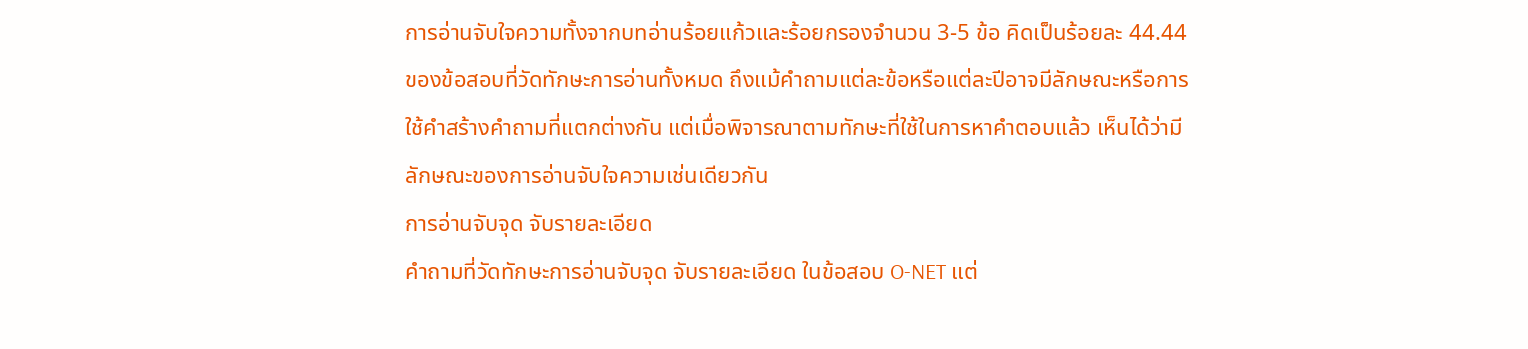การอ่านจับใจความทั้งจากบทอ่านร้อยแก้วและร้อยกรองจำนวน 3-5 ข้อ คิดเป็นร้อยละ 44.44 ของข้อสอบที่วัดทักษะการอ่านทั้งหมด ถึงแม้คำถามแต่ละข้อหรือแต่ละปีอาจมีลักษณะหรือการใช้คำสร้างคำถามที่แตกต่างกัน แต่เมื่อพิจารณาตามทักษะที่ใช้ในการหาคำตอบแล้ว เห็นได้ว่ามีลักษณะของการอ่านจับใจความเช่นเดียวกัน
การอ่านจับจุด จับรายละเอียด
คำถามที่วัดทักษะการอ่านจับจุด จับรายละเอียด ในข้อสอบ O-NET แต่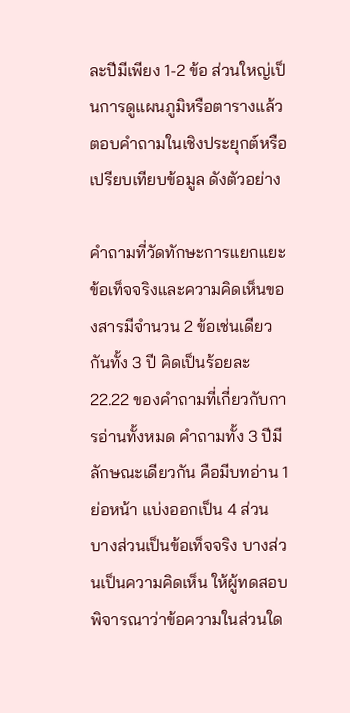ละปีมีเพียง 1-2 ข้อ ส่วนใหญ่เป็นการดูแผนภูมิหรือตารางแล้วตอบคำถามในเชิงประยุกต์หรือเปรียบเทียบข้อมูล ดังตัวอย่าง

คำถามที่วัดทักษะการแยกแยะข้อเท็จจริงและความคิดเห็นของสารมีจำนวน 2 ข้อเช่นเดียวกันทั้ง 3 ปี คิดเป็นร้อยละ 22.22 ของคำถามที่เกี่ยวกับการอ่านทั้งหมด คำถามทั้ง 3 ปีมีลักษณะเดียวกัน คือมีบทอ่าน 1 ย่อหน้า แบ่งออกเป็น 4 ส่วน บางส่วนเป็นข้อเท็จจริง บางส่วนเป็นความคิดเห็น ให้ผู้ทดสอบพิจารณาว่าข้อความในส่วนใด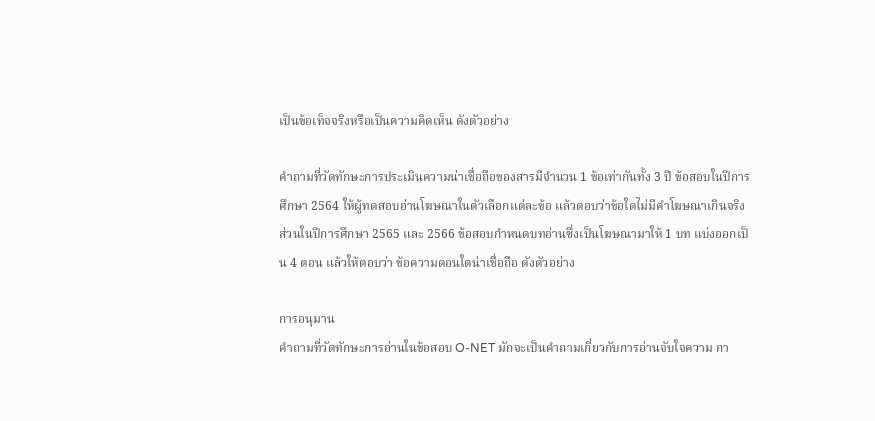เป็นข้อเท็จจริงหรือเป็นความคิดเห็น ดังตัวอย่าง

คำถามที่วัดทักษะการประเมินความน่าเชื่อถือของสารมีจำนวน 1 ข้อเท่ากันทั้ง 3 ปี ข้อสอบในปีการศึกษา 2564 ให้ผู้ทดสอบอ่านโฆษณาในตัวเลือกแต่ละข้อ แล้วตอบว่าข้อใดไม่มีคำโฆษณาเกินจริง ส่วนในปีการศึกษา 2565 และ 2566 ข้อสอบกำหนดบทอ่านซึ่งเป็นโฆษณามาให้ 1 บท แบ่งออกเป็น 4 ตอน แล้วให้ตอบว่า ข้อความตอนใดน่าเชื่อถือ ดังตัวอย่าง

การอนุมาน
คำถามที่วัดทักษะการอ่านในข้อสอบ O-NET มักจะเป็นคำถามเกี่ยวกับการอ่านจับใจความ กา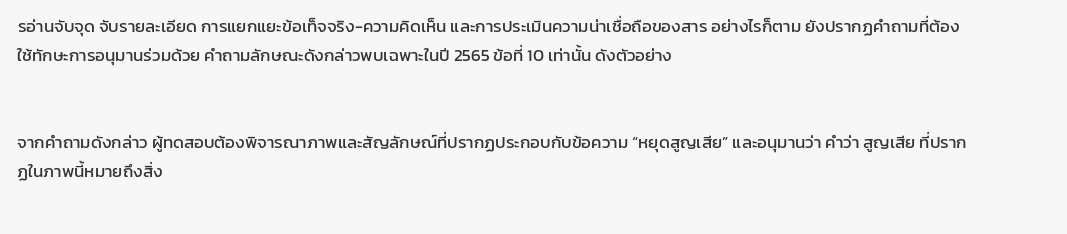รอ่านจับจุด จับรายละเอียด การแยกแยะข้อเท็จจริง-ความคิดเห็น และการประเมินความน่าเชื่อถือของสาร อย่างไรก็ตาม ยังปรากฏคำถามที่ต้องใช้ทักษะการอนุมานร่วมด้วย คำถามลักษณะดังกล่าวพบเฉพาะในปี 2565 ข้อที่ 10 เท่านั้น ดังตัวอย่าง


จากคำถามดังกล่าว ผู้ทดสอบต้องพิจารณาภาพและสัญลักษณ์ที่ปรากฏประกอบกับข้อความ “หยุดสูญเสีย” และอนุมานว่า คำว่า สูญเสีย ที่ปรากฏในภาพนี้หมายถึงสิ่ง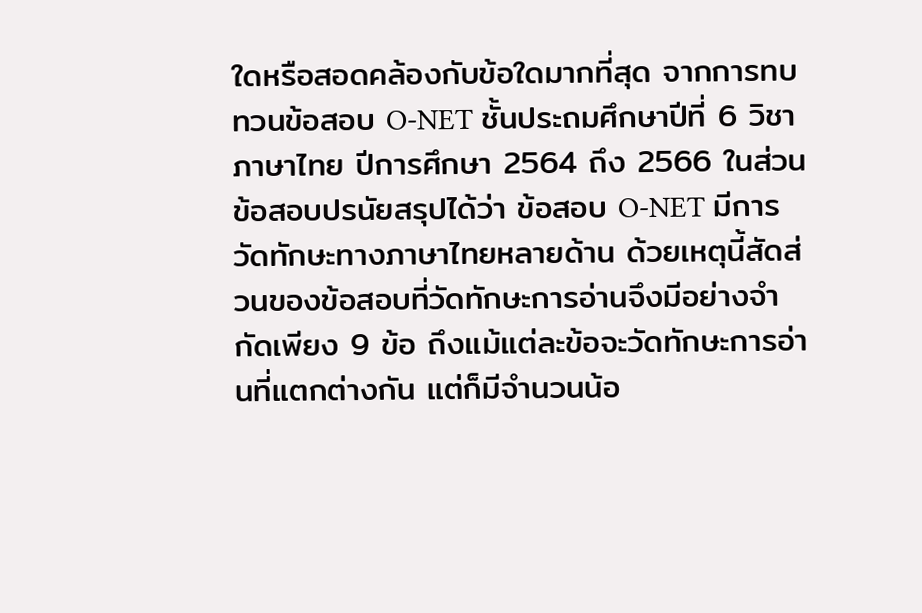ใดหรือสอดคล้องกับข้อใดมากที่สุด จากการทบทวนข้อสอบ O-NET ชั้นประถมศึกษาปีที่ 6 วิชาภาษาไทย ปีการศึกษา 2564 ถึง 2566 ในส่วนข้อสอบปรนัยสรุปได้ว่า ข้อสอบ O-NET มีการวัดทักษะทางภาษาไทยหลายด้าน ด้วยเหตุนี้สัดส่วนของข้อสอบที่วัดทักษะการอ่านจึงมีอย่างจำกัดเพียง 9 ข้อ ถึงแม้แต่ละข้อจะวัดทักษะการอ่านที่แตกต่างกัน แต่ก็มีจำนวนน้อ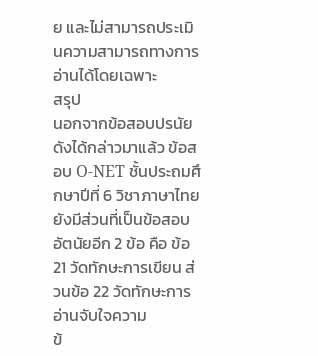ย และไม่สามารถประเมินความสามารถทางการอ่านได้โดยเฉพาะ
สรุป
นอกจากข้อสอบปรนัยดังได้กล่าวมาแล้ว ข้อสอบ O-NET ชั้นประถมศึกษาปีที่ 6 วิชาภาษาไทย ยังมีส่วนที่เป็นข้อสอบอัตนัยอีก 2 ข้อ คือ ข้อ 21 วัดทักษะการเขียน ส่วนข้อ 22 วัดทักษะการอ่านจับใจความ
ข้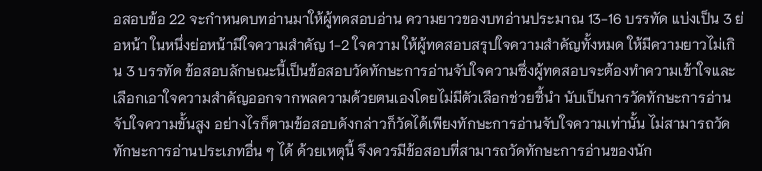อสอบข้อ 22 จะกำหนดบทอ่านมาให้ผู้ทดสอบอ่าน ความยาวของบทอ่านประมาณ 13-16 บรรทัด แบ่งเป็น 3 ย่อหน้า ในหนึ่งย่อหน้ามีใจความสำคัญ 1-2 ใจความ ให้ผู้ทดสอบสรุปใจความสำคัญทั้งหมด ให้มีความยาวไม่เกิน 3 บรรทัด ข้อสอบลักษณะนี้เป็นข้อสอบวัดทักษะการอ่านจับใจความซึ่งผู้ทดสอบจะต้องทำความเข้าใจและเลือกเอาใจความสำคัญออกจากพลความด้วยตนเองโดยไม่มีตัวเลือกช่วยชี้นำ นับเป็นการวัดทักษะการอ่านจับใจความขั้นสูง อย่างไรก็ตามข้อสอบดังกล่าวก็วัดได้เพียงทักษะการอ่านจับใจความเท่านั้น ไม่สามารถวัดทักษะการอ่านประเภทอื่น ๆ ได้ ด้วยเหตุนี้ จึงควรมีข้อสอบที่สามารถวัดทักษะการอ่านของนัก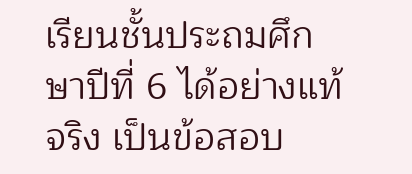เรียนชั้นประถมศึกษาปีที่ 6 ได้อย่างแท้จริง เป็นข้อสอบ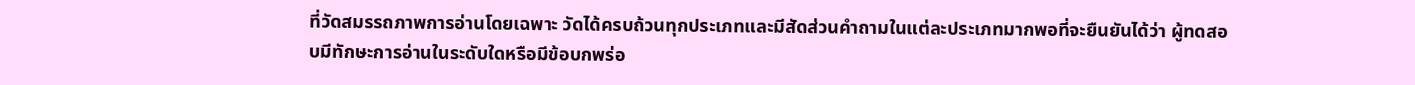ที่วัดสมรรถภาพการอ่านโดยเฉพาะ วัดได้ครบถ้วนทุกประเภทและมีสัดส่วนคำถามในแต่ละประเภทมากพอที่จะยืนยันได้ว่า ผู้ทดสอบมีทักษะการอ่านในระดับใดหรือมีข้อบกพร่อ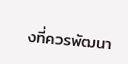งที่ควรพัฒนา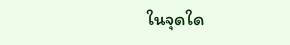ในจุดใด